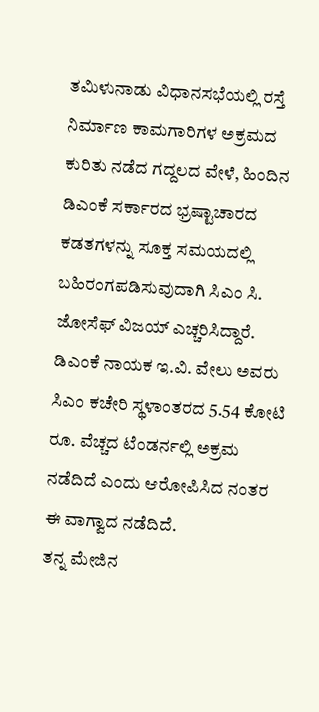ತಮಿಳುನಾಡು ವಿಧಾನಸಭೆಯಲ್ಲಿ ರಸ್ತೆ ನಿರ್ಮಾಣ ಕಾಮಗಾರಿಗಳ ಅಕ್ರಮದ ಕುರಿತು ನಡೆದ ಗದ್ದಲದ ವೇಳೆ, ಹಿಂದಿನ ಡಿಎಂಕೆ ಸರ್ಕಾರದ ಭ್ರಷ್ಟಾಚಾರದ ಕಡತಗಳನ್ನು ಸೂಕ್ತ ಸಮಯದಲ್ಲಿ ಬಹಿರಂಗಪಡಿಸುವುದಾಗಿ ಸಿಎಂ ಸಿ. ಜೋಸೆಫ್ ವಿಜಯ್ ಎಚ್ಚರಿಸಿದ್ದಾರೆ.
ಡಿಎಂಕೆ ನಾಯಕ ಇ.ವಿ. ವೇಲು ಅವರು ಸಿಎಂ ಕಚೇರಿ ಸ್ಥಳಾಂತರದ 5.54 ಕೋಟಿ ರೂ. ವೆಚ್ಚದ ಟೆಂಡರ್ನಲ್ಲಿ ಅಕ್ರಮ ನಡೆದಿದೆ ಎಂದು ಆರೋಪಿಸಿದ ನಂತರ ಈ ವಾಗ್ವಾದ ನಡೆದಿದೆ.
ತನ್ನ ಮೇಜಿನ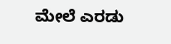ಮೇಲೆ ಎರಡು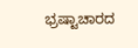ಭ್ರಷ್ಟಾಚಾರದ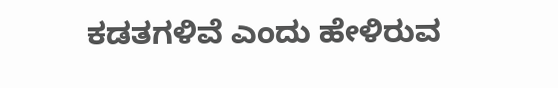ಕಡತಗಳಿವೆ ಎಂದು ಹೇಳಿರುವ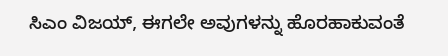ಸಿಎಂ ವಿಜಯ್, ಈಗಲೇ ಅವುಗಳನ್ನು ಹೊರಹಾಕುವಂತೆ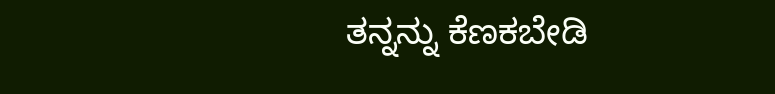ತನ್ನನ್ನು ಕೆಣಕಬೇಡಿ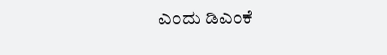ಎಂದು ಡಿಎಂಕೆ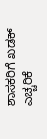ಶಾಸಕರಿಗೆ ಖಡಕ್ ಎಚ್ಚರಿಕೆ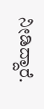ನೀಡಿದ್ದಾರೆ.